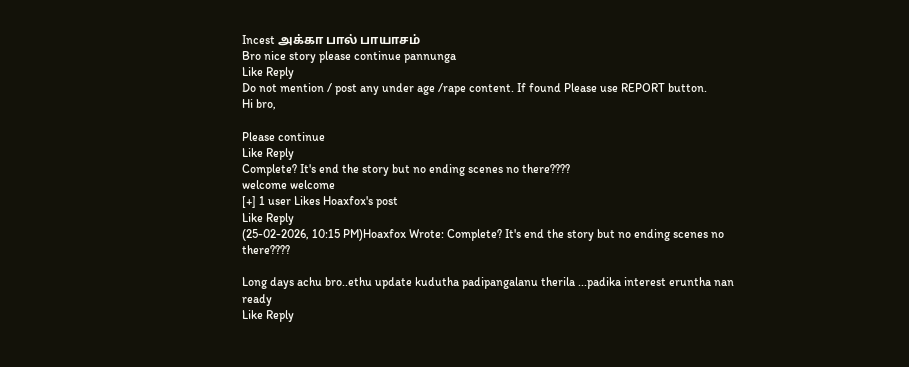Incest அக்கா பால் பாயாசம்
Bro nice story please continue pannunga
Like Reply
Do not mention / post any under age /rape content. If found Please use REPORT button.
Hi bro,

Please continue
Like Reply
Complete? It's end the story but no ending scenes no there????
welcome welcome
[+] 1 user Likes Hoaxfox's post
Like Reply
(25-02-2026, 10:15 PM)Hoaxfox Wrote: Complete? It's end the story but no ending scenes no there????

Long days achu bro..ethu update kudutha padipangalanu therila ...padika interest eruntha nan ready
Like Reply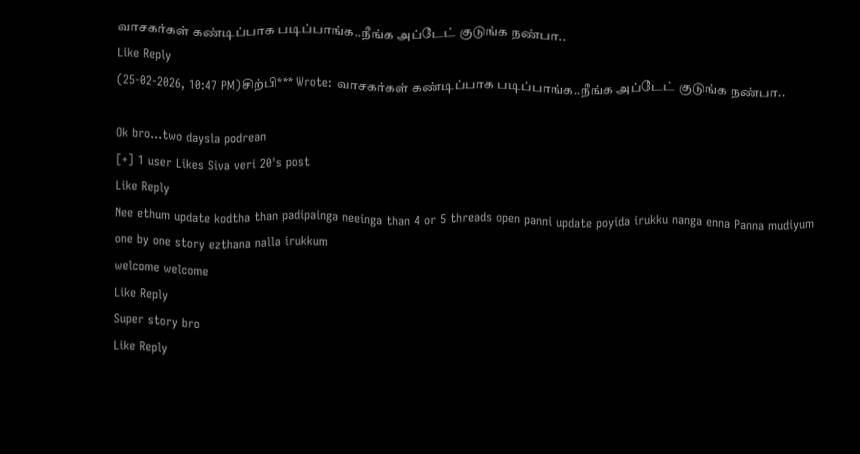வாசகர்கள் கண்டிப்பாக படிப்பாங்க..நீங்க அப்டேட் குடுங்க நண்பா..
Like Reply
(25-02-2026, 10:47 PM)சிற்பி*** Wrote: வாசகர்கள் கண்டிப்பாக படிப்பாங்க..நீங்க அப்டேட் குடுங்க நண்பா..

Ok bro...two daysla podrean
[+] 1 user Likes Siva veri 20's post
Like Reply
Nee ethum update kodtha than padipainga neeinga than 4 or 5 threads open panni update poyida irukku nanga enna Panna mudiyum one by one story ezthana nalla irukkum
welcome welcome
Like Reply
Super story bro
Like Reply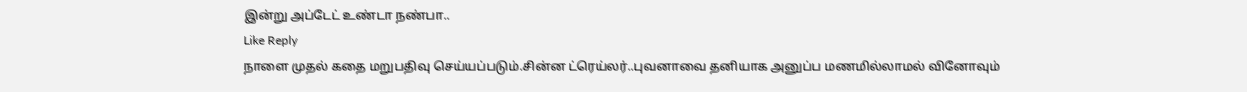இன்று‌ அப்டேட் உண்டா நண்பா..
Like Reply
நாளை முதல் கதை மறுபதிவு செய்யப்படும்.சின்ன ட்ரெய்லர்..புவனாவை தனியாக அனுப்ப மணமில்லாமல் வினோவும்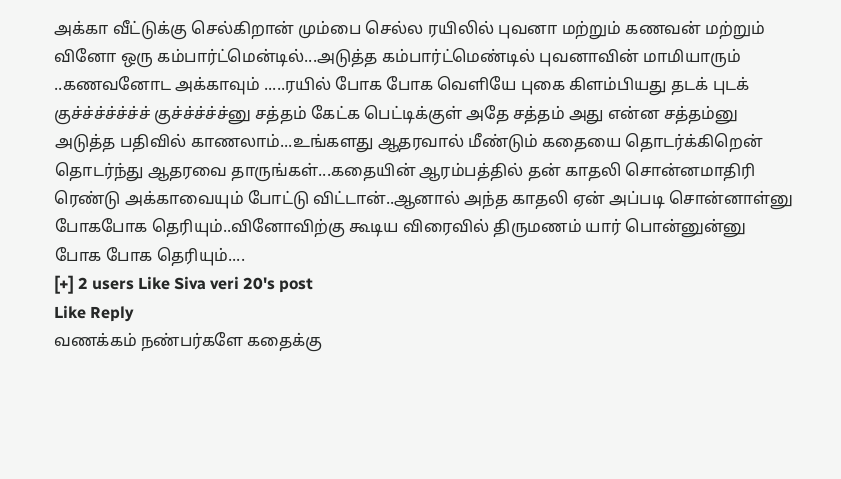அக்கா வீட்டுக்கு செல்கிறான் மும்பை செல்ல ரயிலில் புவனா மற்றும் கணவன் மற்றும் வினோ ஒரு கம்பார்ட்மென்டில்...அடுத்த கம்பார்ட்மெண்டில் புவனாவின் மாமியாரும் ..கணவனோட அக்காவும் .....ரயில் போக போக வெளியே புகை கிளம்பியது தடக் புடக் குச்ச்ச்ச்ச்ச்ச் குச்ச்ச்ச்ச்னு சத்தம் கேட்க பெட்டிக்குள் அதே சத்தம் அது என்ன சத்தம்னு அடுத்த பதிவில் காணலாம்...உங்களது ஆதரவால் மீண்டும் கதையை தொடர்க்கிறென் தொடர்ந்து ஆதரவை தாருங்கள்...கதையின் ஆரம்பத்தில் தன் காதலி சொன்னமாதிரி ரெண்டு அக்காவையும் போட்டு விட்டான்..ஆனால் அந்த காதலி ஏன் அப்படி சொன்னாள்னு போகபோக தெரியும்..வினோவிற்கு கூடிய விரைவில் திருமணம் யார் பொன்னுன்னு போக போக தெரியும்....
[+] 2 users Like Siva veri 20's post
Like Reply
வணக்கம் நண்பர்களே கதைக்கு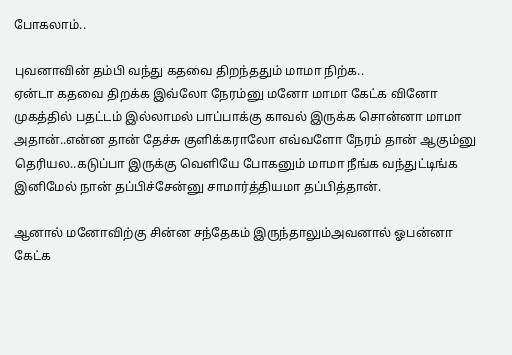போகலாம்..

புவனாவின் தம்பி வந்து கதவை திறந்ததும் மாமா நிற்க..
ஏன்டா கதவை திறக்க இவ்லோ நேரம்னு மனோ மாமா கேட்க வினோ முகத்தில் பதட்டம் இல்லாமல் பாப்பாக்கு காவல் இருக்க சொன்னா மாமா அதான்..என்ன தான் தேச்சு குளிக்கராலோ எவ்வளோ நேரம் தான் ஆகும்னு தெரியல..கடுப்பா இருக்கு வெளியே போகனும் மாமா நீங்க வந்துட்டிங்க இனிமேல் நான் தப்பிச்சேன்னு சாமார்த்தியமா தப்பித்தான்.

ஆனால் மனோவிற்கு சின்ன சந்தேகம் இருந்தாலும்அவனால் ஓபன்னா கேட்க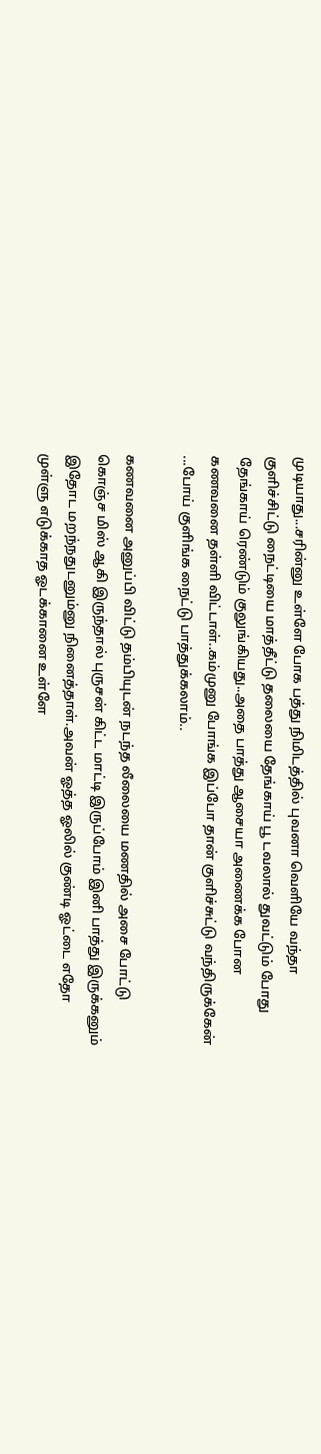முடியாது...சரின்னு உள்ளே போக பத்து நிமிடத்தில் புவனா வெளியே வந்தா குளிச்சிட்டு நைட்டியை மாத்தீட்டு தலையை தேங்காய் பூ டவலால் துவட்டும் போது தேங்காய் ரெண்டும் குலுங்கியது..அதை பாத்து ஆசையா அணைக்க போன கணவனை தள்ளி விட்டாள்..கம்முனு போங்க இப்போ தான் குளிச்சுட்டு வந்திருக்கேன் ...போய் குளிங்க நைட்டு பாத்துக்கலாம்..

கணவனை அனுப்பி விட்டு தம்பியுடன் நடந்த லீலையை மணதில் அசை போட்டு கொஞ்ச மிஸ் ஆகி இருந்தால் புருசன் கிட்ட மாட்டி இருப்போம் இனி பாத்து இருக்கனும் இதோட மறந்நதுடனும்னு நினைத்தாள்.அவன் ஓத்த ஓலில் குண்டி ஓட்டை எதோ முள்ளு எடுக்காத ஓடக்கானை உள்ளே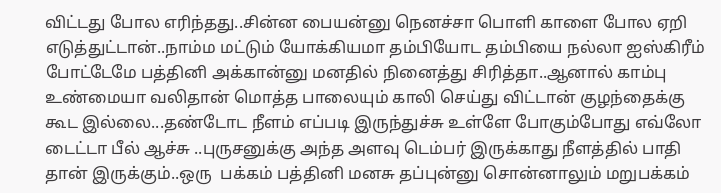விட்டது போல எரிந்தது..சின்ன பையன்னு நெனச்சா பொளி காளை போல ஏறி எடுத்துட்டான்..நாம்ம மட்டும் யோக்கியமா தம்பியோட தம்பியை நல்லா ஐஸ்கிரீம் போட்டேமே பத்தினி அக்கான்னு மனதில் நினைத்து சிரித்தா..ஆனால் காம்பு உண்மையா வலிதான் மொத்த பாலையும் காலி செய்து விட்டான் குழந்தைக்கு கூட இல்லை...தண்டோட நீளம் எப்படி இருந்துச்சு உள்ளே போகும்போது எவ்லோ டைட்டா பீல் ஆச்சு ..புருசனுக்கு அந்த அளவு டெம்பர் இருக்காது நீளத்தில் பாதி தான் இருக்கும்..ஒரு  பக்கம் பத்தினி மனசு தப்புன்னு சொன்னாலும் மறுபக்கம்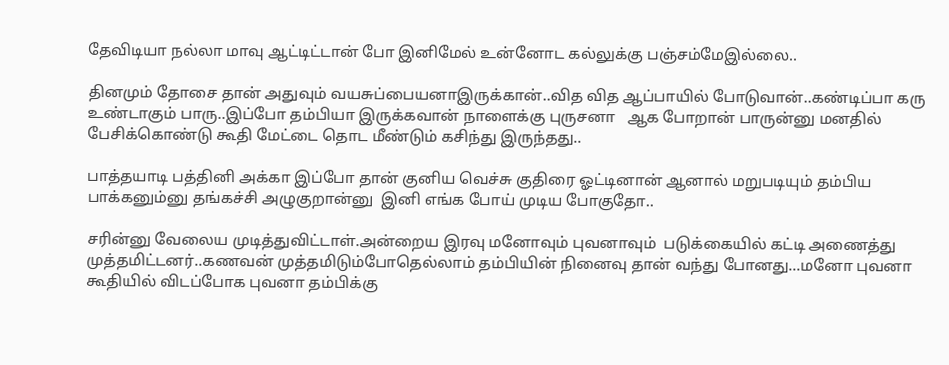தேவிடியா நல்லா மாவு ஆட்டிட்டான் போ இனிமேல் உன்னோட கல்லுக்கு பஞ்சம்மேஇல்லை..

தினமும் தோசை தான் அதுவும் வயசுப்பையனாஇருக்கான்..வித வித ஆப்பாயில் போடுவான்..கண்டிப்பா கரு உண்டாகும் பாரு..இப்போ தம்பியா இருக்கவான் நாளைக்கு புருசனா   ஆக போறான் பாருன்னு மனதில் பேசிக்கொண்டு கூதி மேட்டை தொட மீண்டும் கசிந்து இருந்தது..

பாத்தயாடி பத்தினி அக்கா இப்போ தான் குனிய வெச்சு குதிரை ஓட்டினான் ஆனால் மறுபடியும் தம்பிய பாக்கனும்னு தங்கச்சி அழுகுறான்னு  இனி எங்க போய் முடிய போகுதோ..

சரின்னு வேலைய முடித்துவிட்டாள்.அன்றைய இரவு மனோவும் புவனாவும்  படுக்கையில் கட்டி அணைத்து முத்தமிட்டனர்..கணவன் முத்தமிடும்போதெல்லாம் தம்பியின் நினைவு தான் வந்து போனது...மனோ புவனா கூதியில் விடப்போக புவனா தம்பிக்கு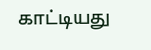காட்டியது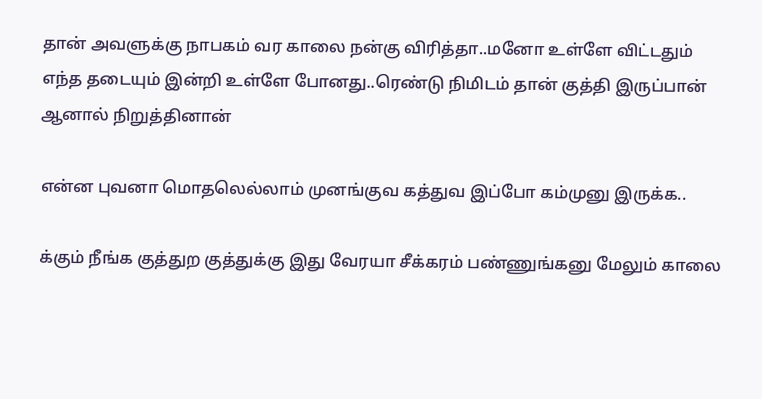தான் அவளுக்கு நாபகம் வர காலை நன்கு விரித்தா..மனோ உள்ளே விட்டதும் எந்த தடையும் இன்றி உள்ளே போனது..ரெண்டு நிமிடம் தான் குத்தி இருப்பான் ஆனால் நிறுத்தினான்

என்ன புவனா மொதலெல்லாம் முனங்குவ கத்துவ இப்போ கம்முனு இருக்க..

க்கும் நீங்க குத்துற குத்துக்கு இது வேரயா சீக்கரம் பண்ணுங்கனு மேலும் காலை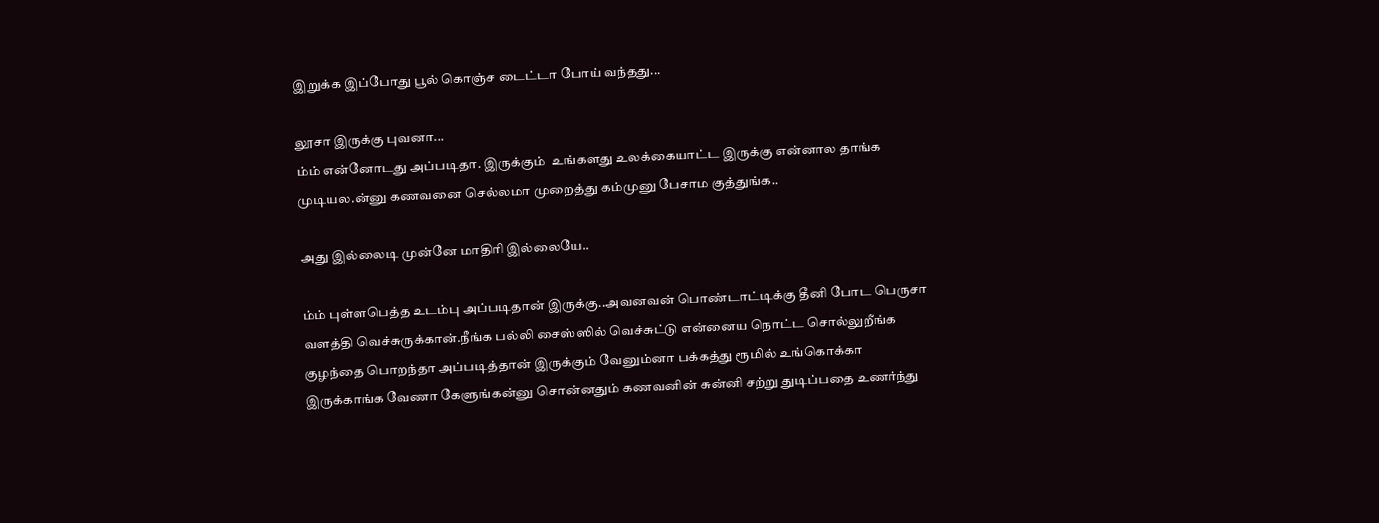இறுக்க இப்போது பூல் கொஞ்ச டைட்டா போய் வந்தது...

லூசா இருக்கு புவனா...
ம்ம் என்னோடது அப்படிதா. இருக்கும்  உங்களது உலக்கையாட்ட இருக்கு என்னால தாங்க முடியல.ன்னு கணவனை செல்லமா முறைத்து கம்முனு பேசாம குத்துங்க..

அது இல்லைடி முன்னே மாதிரி இல்லையே..

ம்ம் புள்ளபெத்த உடம்பு அப்படிதான் இருக்கு..அவனவன் பொண்டாட்டிக்கு தீனி போட பெருசா வளத்தி வெச்சுருக்கான்.நீங்க பல்லி சைஸ்ஸில் வெச்சுட்டு என்னைய நொட்ட சொல்லுறீங்க குழந்தை பொறந்தா அப்படித்தான் இருக்கும் வேனும்னா பக்கத்து ரூமில் உங்கொக்கா இருக்காங்க வேணா கேளுங்கன்னு சொன்னதும் கணவனின் சுன்னி சற்று துடிப்பதை உணர்ந்து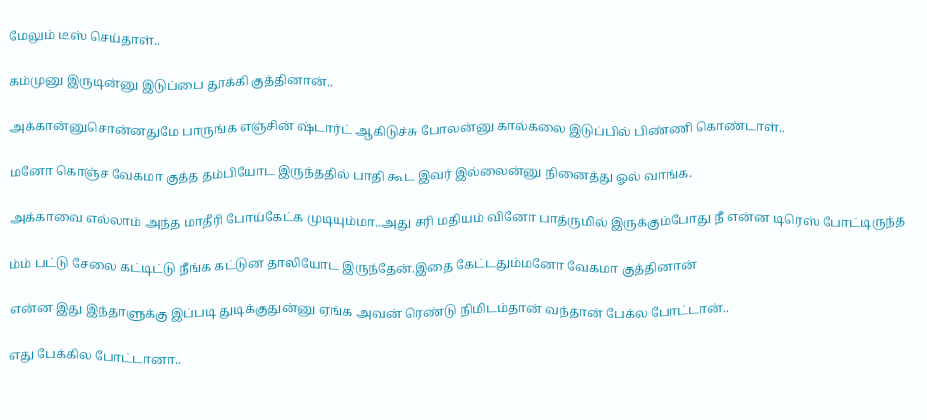மேலும் டீஸ் செய்தாள்..

கம்முனு இருடின்னு இடுப்பை தூக்கி குத்தினான்..

அக்கான்னுசொன்னதுமே பாருங்க எஞ்சின் ஷ்டார்ட் ஆகிடுச்சு போலன்னு கால்கலை இடுப்பில் பிண்ணி கொண்டாள்..

மனோ கொஞ்ச வேகமா குத்த தம்பியோட இருந்ததில் பாதி கூட இவர் இல்லைன்னு நினைத்து ஓல் வாங்க.

அக்காவை எல்லாம் அந்த மாதீரி போய்கேட்க முடியும்மா..அது சரி மதியம் வினோ பாத்ருமில் இருக்கும்போது நீ என்ன டிரெஸ் போட்டிருந்த

ம்ம் பட்டு சேலை கட்டிட்டு நீங்க கட்டுன தாலியோட இருந்தேன்.இதை கேட்டதும்மனோ வேகமா குத்தினான்

என்ன இது இந்தாளுக்கு இப்படி துடிக்குதுன்னு ஏங்க அவன் ரெண்டு நிமிடம்தான் வந்தான் பேக்ல போட்டான்..

எது பேக்கில போட்டானா..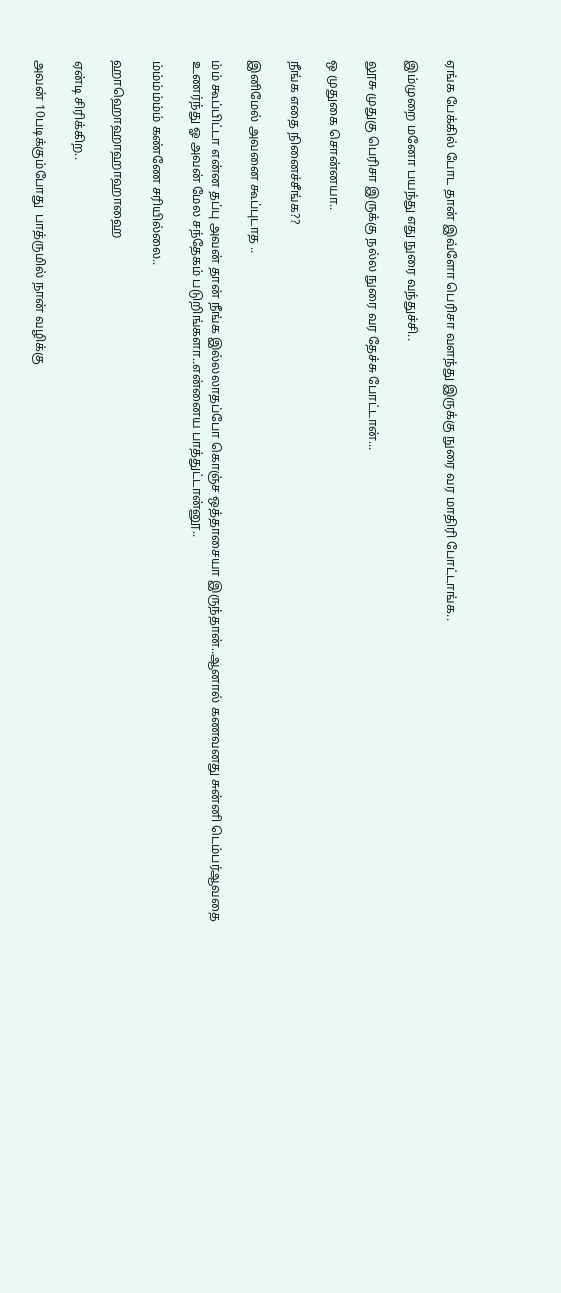ஏங்க பேக்கில் போட தான் இவ்ளோ பெரிசா வளந்து இருக்கு நுரை வர மாதிரி போட்டாங்க..

இம்முறை மனோ பயந்து எது நுரை வந்துச்சி..

லூசு முதுகு பெரிசா இருக்கு நல்ல நுரை வர தேச்சு போட்டான்...

ஒ முதுகை சொன்னயா..

நீங்க எதை நினைச்சீங்க??

இனிமேல் அவனை கூப்புடாத ..

ம்ம் கூப்பிட்டா என்ன தப்பு அவன் தான் நீங்க இல்லலாதப்போ கொஞ்ச ஒத்தாசையா இருந்தான்..ஆனால் கணவனது சுன்னி டெம்பர்ஆவதை உணர்ந்து ஓ அவன் மேல சந்தேகம் படுறிங்களா..என்னைய பாத்துட்டான்னூ..

ம்ம்ம்ம்ம்ம் கண்ணே சரியில்லை..

ஹாஹொஹாஹாஹாஹை

ஏன்டி சிரிக்கிற..

அவன் 10படிக்கும்போது  பாத்ருமில் நான் வழிக்கு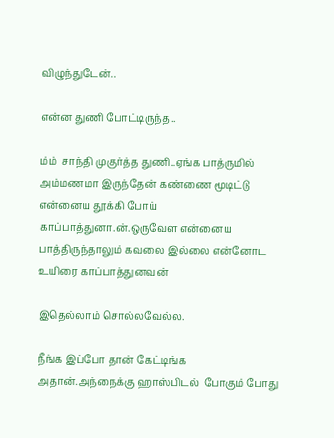விழுந்துடேன்..

என்ன துணி போட்டிருந்த..

ம்ம்  சாந்தி முகுர்த்த துணி..ஏங்க பாத்ருமில்  அம்மணமா இருந்தேன் கண்ணை மூடிட்டு என்னைய தூக்கி போய் காப்பாத்துனா.ன்.ஒருவேள என்னைய பாத்திருந்தாலும் கவலை இல்லை என்னோட உயிரை காப்பாத்துனவன்

இதெல்லாம் சொல்லவேல்ல.

நீங்க இப்போ தான் கேட்டிங்க அதான்.அந்நைக்கு ஹாஸ்பிடல்  போகும் போது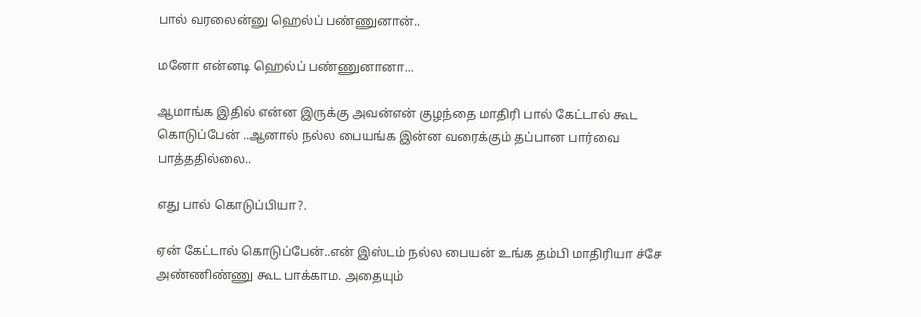பால் வரலைன்னு ஹெல்ப் பண்ணுனான்..

மனோ என்னடி ஹெல்ப் பண்ணுனானா...

ஆமாங்க இதில் என்ன இருக்கு அவன்என் குழந்தை மாதிரி பால் கேட்டால் கூட கொடுப்பேன் ..ஆனால் நல்ல பையங்க இன்ன வரைக்கும் தப்பான பார்வை பாத்ததில்லை..

எது பால் கொடுப்பியா?.

ஏன் கேட்டால் கொடுப்பேன்..என் இஸ்டம் நல்ல பையன் உங்க தம்பி மாதிரியா ச்சே அண்ணிண்ணு கூட பாக்காம. அதையும்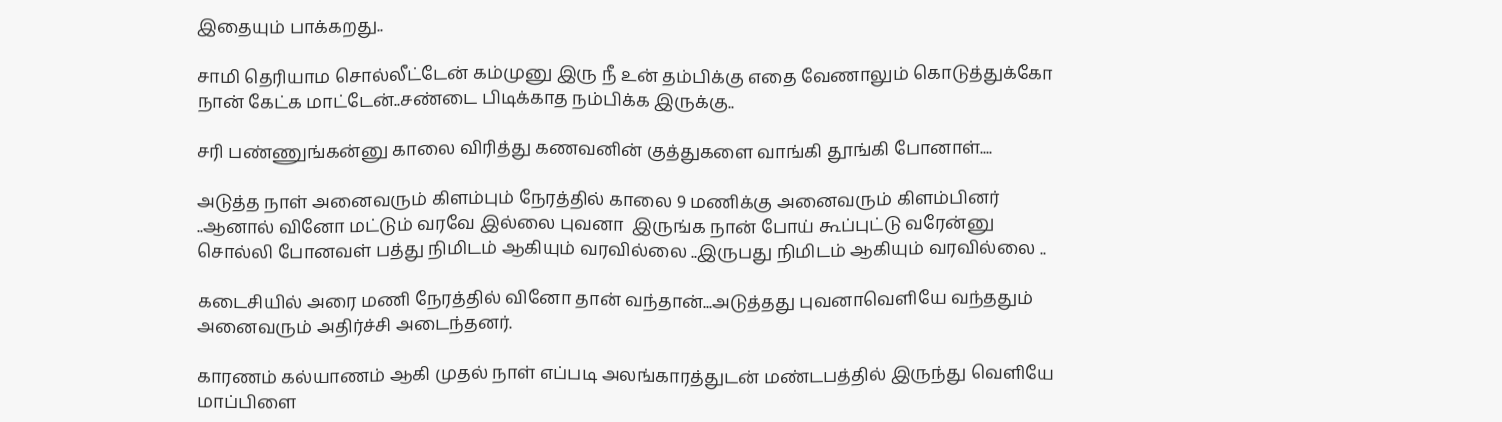இதையும் பாக்கறது..

சாமி தெரியாம சொல்லீட்டேன் கம்முனு இரு நீ உன் தம்பிக்கு எதை வேணாலும் கொடுத்துக்கோ நான் கேட்க மாட்டேன்..சண்டை பிடிக்காத நம்பிக்க இருக்கு..

சரி பண்ணுங்கன்னு காலை விரித்து கணவனின் குத்துகளை வாங்கி தூங்கி போனாள்....

அடுத்த நாள் அனைவரும் கிளம்பும் நேரத்தில் காலை 9 மணிக்கு அனைவரும் கிளம்பினர் ..ஆனால் வினோ மட்டும் வரவே இல்லை புவனா  இருங்க நான் போய் கூப்புட்டு வரேன்னு சொல்லி போனவள் பத்து நிமிடம் ஆகியும் வரவில்லை ..இருபது நிமிடம் ஆகியும் வரவில்லை ..

கடைசியில் அரை மணி நேரத்தில் வினோ தான் வந்தான்...அடுத்தது புவனாவெளியே வந்ததும் அனைவரும் அதிர்ச்சி அடைந்தனர்.

காரணம் கல்யாணம் ஆகி முதல் நாள் எப்படி அலங்காரத்துடன் மண்டபத்தில் இருந்து வெளியே மாப்பிளை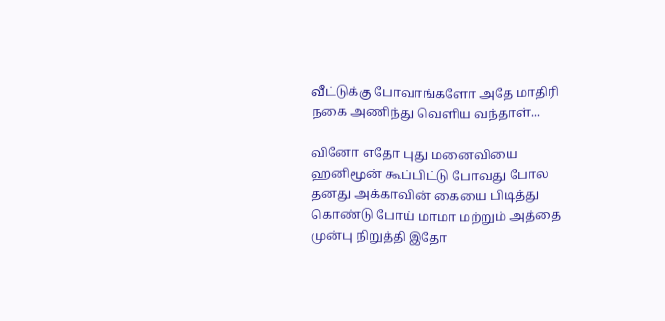வீட்டுக்கு போவாங்களோ அதே மாதிரி நகை அணிந்து வெளிய வந்தாள்...

வினோ எதோ புது மனைவியை ஹனிமூன் கூப்பிட்டு போவது போல தனது அக்காவின் கையை பிடித்து கொண்டு போய் மாமா மற்றும் அத்தை முன்பு நிறுத்தி இதோ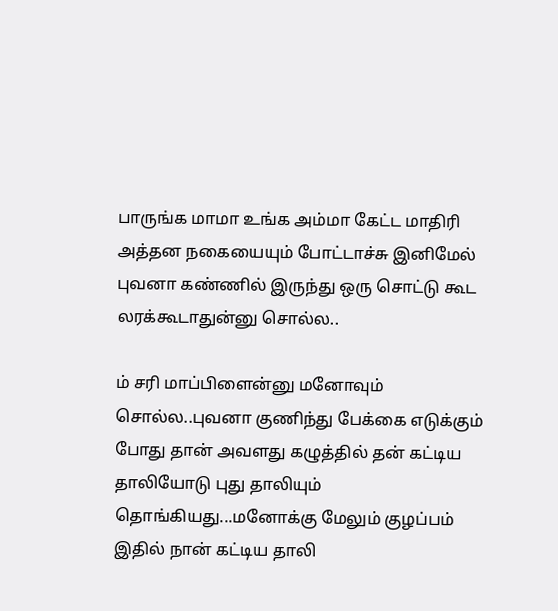பாருங்க மாமா உங்க அம்மா கேட்ட மாதிரி அத்தன நகையையும் போட்டாச்சு இனிமேல் புவனா கண்ணில் இருந்து ஒரு சொட்டு கூட லரக்கூடாதுன்னு சொல்ல..

ம் சரி மாப்பிளைன்னு மனோவும் சொல்ல..புவனா குணிந்து பேக்கை எடுக்கும் போது தான் அவளது கழுத்தில் தன் கட்டிய தாலியோடு புது தாலியும் தொங்கியது...மனோக்கு மேலும் குழப்பம் இதில் நான் கட்டிய தாலி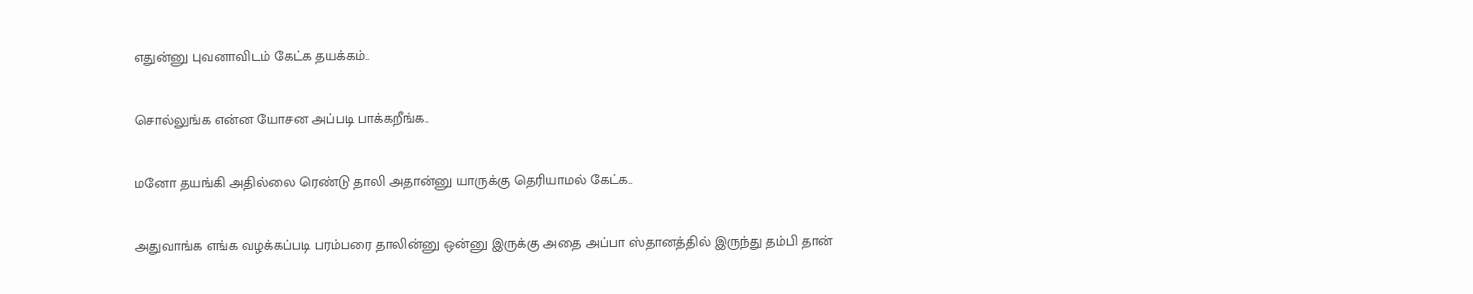எதுன்னு புவனாவிடம் கேட்க தயக்கம்..

சொல்லுங்க என்ன யோசன அப்படி பாக்கறீங்க..

மனோ தயங்கி அதில்லை ரெண்டு தாலி அதான்னு யாருக்கு தெரியாமல் கேட்க..

அதுவாங்க எங்க வழக்கப்படி பரம்பரை தாலின்னு ஒன்னு இருக்கு அதை அப்பா ஸ்தானத்தில் இருந்து தம்பி தான்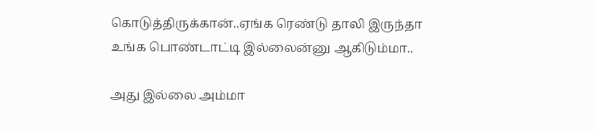கொடுத்திருக்கான்..ஏங்க ரெண்டு தாலி இருந்தா உங்க பொண்டாட்டி இல்லைன்னு ஆகிடும்மா..

அது இல்லை அம்மா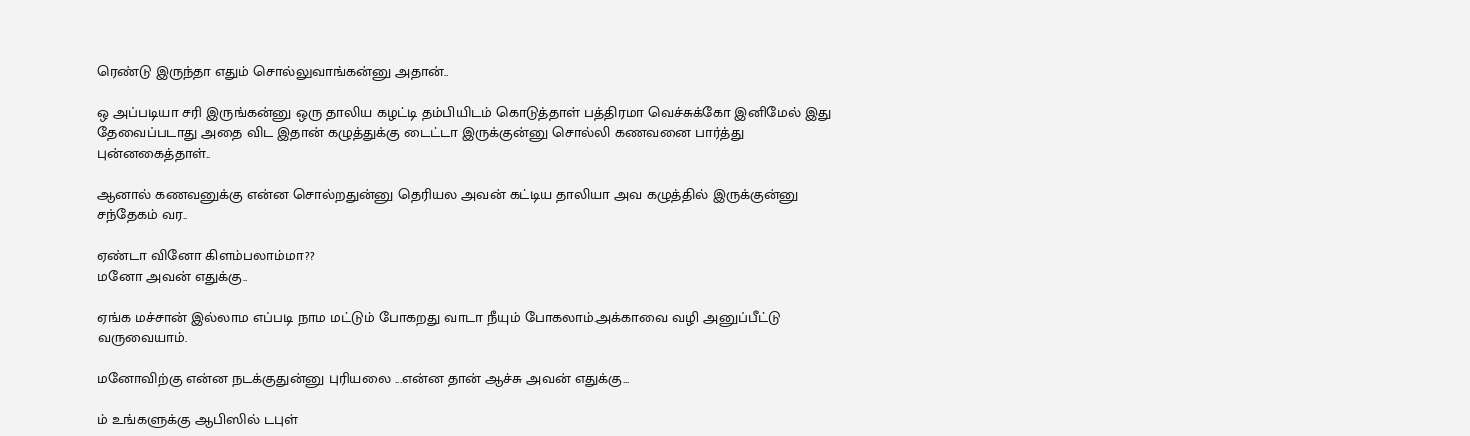ரெண்டு இருந்தா எதும் சொல்லுவாங்கன்னு அதான்..

ஒ அப்படியா சரி இருங்கன்னு ஒரு தாலிய கழட்டி தம்பியிடம் கொடுத்தாள் பத்திரமா வெச்சுக்கோ இனிமேல் இது தேவைப்படாது அதை விட இதான் கழுத்துக்கு டைட்டா இருக்குன்னு சொல்லி கணவனை பார்த்து புன்னகைத்தாள்..

ஆனால் கணவனுக்கு என்ன சொல்றதுன்னு தெரியல அவன் கட்டிய தாலியா அவ கழுத்தில் இருக்குன்னு சந்தேகம் வர..

ஏண்டா வினோ கிளம்பலாம்மா??
மனோ அவன் எதுக்கு..

ஏங்க மச்சான் இல்லாம எப்படி நாம மட்டும் போகறது வாடா நீயும் போகலாம்.அக்காவை வழி அனுப்பீட்டு வருவையாம்.

மனோவிற்கு என்ன நடக்குதுன்னு புரியலை ...என்ன தான் ஆச்சு அவன் எதுக்கு...

ம் உங்களுக்கு ஆபிஸில் டபுள்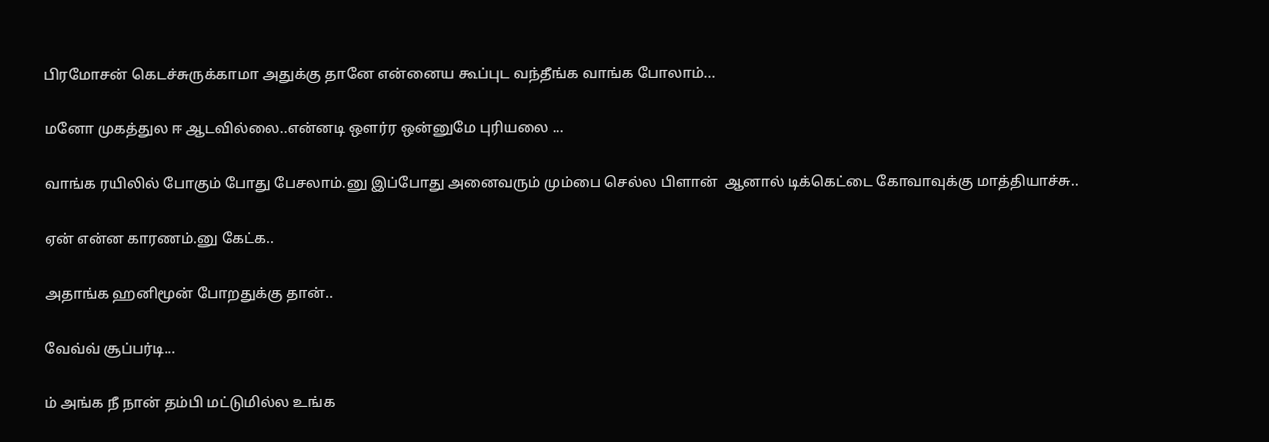பிரமோசன் கெடச்சுருக்காமா அதுக்கு தானே என்னைய கூப்புட வந்தீங்க வாங்க போலாம்...

மனோ முகத்துல ஈ ஆடவில்லை..என்னடி ஒளர்ர ஒன்னுமே புரியலை ...

வாங்க ரயிலில் போகும் போது பேசலாம்.னு இப்போது அனைவரும் மும்பை செல்ல பிளான்  ஆனால் டிக்கெட்டை கோவாவுக்கு மாத்தியாச்சு..

ஏன் என்ன காரணம்.னு கேட்க..

அதாங்க ஹனிமூன் போறதுக்கு தான்..

வேவ்வ் சூப்பர்டி...

ம் அங்க நீ நான் தம்பி மட்டுமில்ல உங்க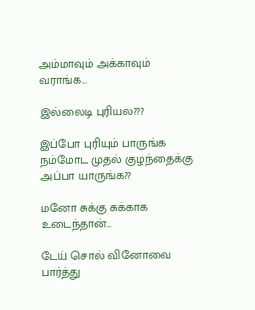அம்மாவும் அக்காவும் வராங்க...

இல்லைடி புரியல???

இப்போ புரியும் பாருங்க நம்மோட முதல் குழந்தைக்கு அப்பா யாருங்க??

மனோ சுக்கு சுக்காக உடைந்தான்...

டேய் சொல் வினோவை பார்த்து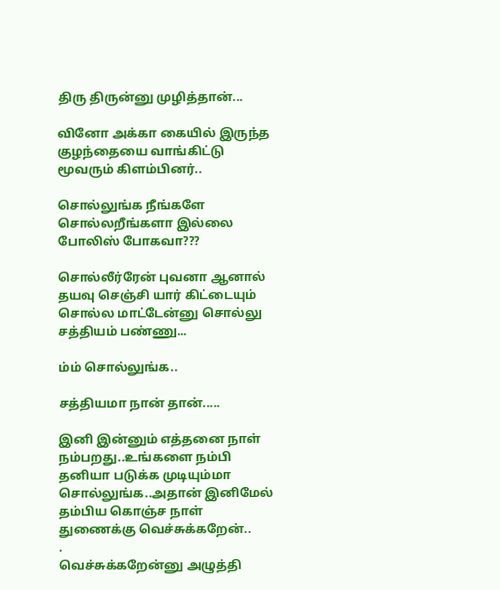திரு திருன்னு முழித்தான்...

வினோ அக்கா கையில் இருந்த குழந்தையை வாங்கிட்டு மூவரும் கிளம்பினர்..

சொல்லுங்க நீங்களே சொல்லறீங்களா இல்லை போலிஸ் போகவா???

சொல்லீர்ரேன் புவனா ஆனால் தயவு செஞ்சி யார் கிட்டையும் சொல்ல மாட்டேன்னு சொல்லு சத்தியம் பண்ணு...

ம்ம் சொல்லுங்க..

சத்தியமா நான் தான்.....

இனி இன்னும் எத்தனை நாள் நம்பறது..உங்களை நம்பி தனியா படுக்க முடியும்மா சொல்லுங்க..அதான் இனிமேல் தம்பிய கொஞ்ச நாள் துணைக்கு வெச்சுக்கறேன்..
.
வெச்சுக்கறேன்னு அழுத்தி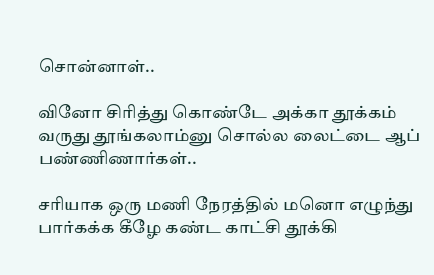சொன்னாள்..

வினோ சிரித்து கொண்டே அக்கா தூக்கம் வருது தூங்கலாம்னு சொல்ல லைட்டை ஆப் பண்ணிணார்கள்..

சரியாக ஒரு மணி நேரத்தில் மனொ எழுந்து பார்கக்க கீழே கண்ட காட்சி தூக்கி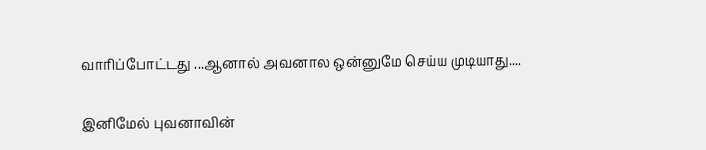வாரிப்போட்டது ...ஆனால் அவனால ஒன்னுமே செய்ய முடியாது....

இனிமேல் புவனாவின்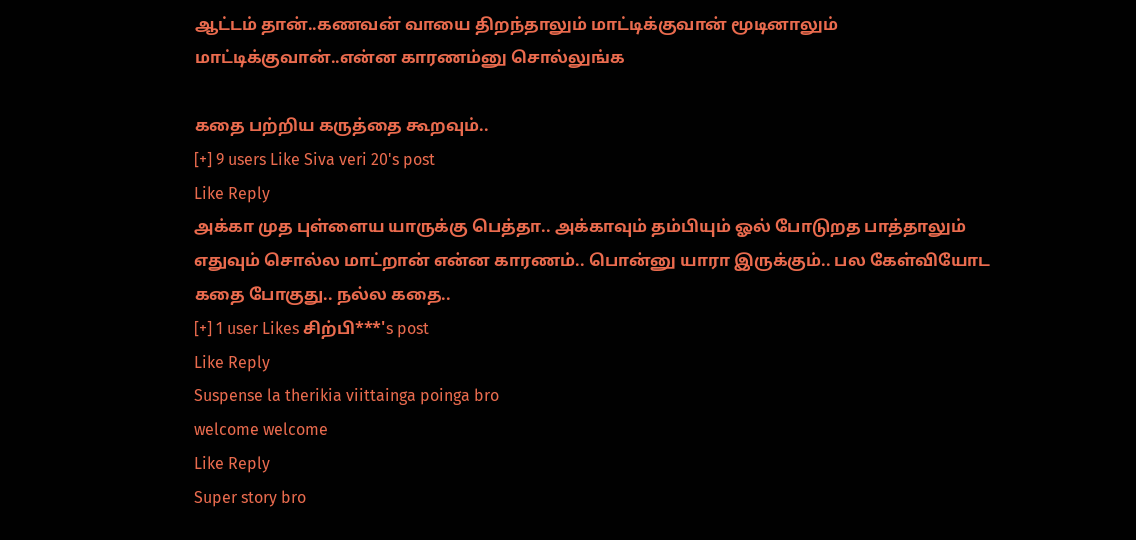ஆட்டம் தான்..கணவன் வாயை திறந்தாலும் மாட்டிக்குவான் மூடினாலும் மாட்டிக்குவான்..என்ன காரணம்னு சொல்லுங்க

கதை பற்றிய கருத்தை கூறவும்..
[+] 9 users Like Siva veri 20's post
Like Reply
அக்கா முத புள்ளைய யாருக்கு பெத்தா.. அக்காவும் தம்பியும் ஓல் போடுறத பாத்தாலும் எதுவும் சொல்ல மாட்றான் என்ன‌ காரணம்.. பொன்னு யாரா இருக்கும்.. பல கேள்வியோட கதை போகுது.. நல்ல கதை..
[+] 1 user Likes சிற்பி***'s post
Like Reply
Suspense la therikia viittainga poinga bro
welcome welcome
Like Reply
Super story bro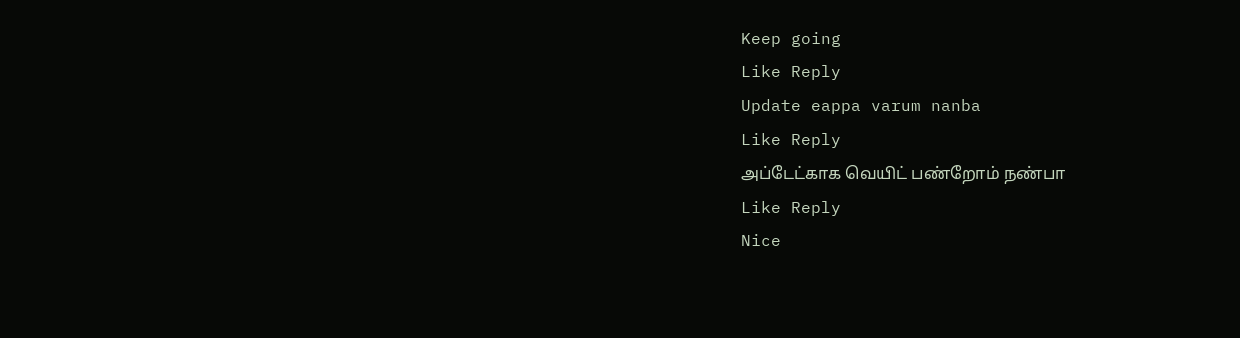Keep going
Like Reply
Update eappa varum nanba
Like Reply
அப்டேட்காக வெயிட் பண்றோம் நண்பா
Like Reply
Nice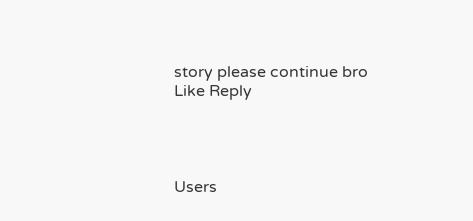story please continue bro
Like Reply




Users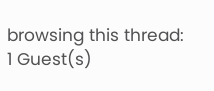browsing this thread: 1 Guest(s)